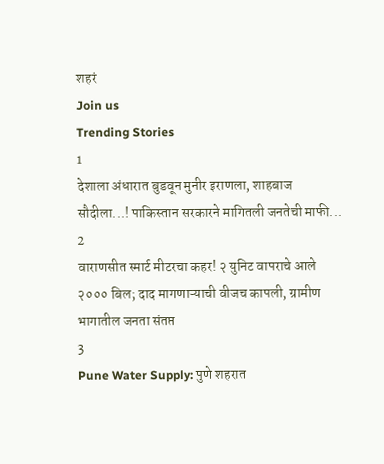शहरं
Join us
Trending Stories
1
देशाला अंधारात बुडवून मुनीर इराणला, शाहबाज सौदीला...! पाकिस्तान सरकारने मागितली जनतेची माफी...
2
वाराणसीत स्मार्ट मीटरचा कहर! २ युनिट वापराचे आले २००० बिल; दाद मागणाऱ्याची वीजच कापली, ग्रामीण भागातील जनता संतप्त
3
Pune Water Supply: पुणे शहरात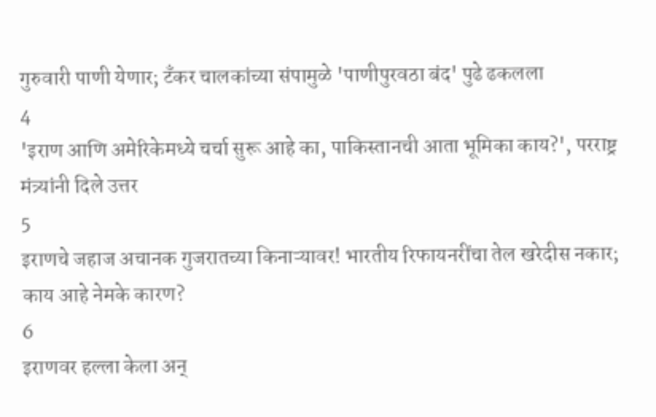गुरुवारी पाणी येणार; टँकर चालकांच्या संपामुळे 'पाणीपुरवठा बंद' पुढे ढकलला
4
'इराण आणि अमेरिकेमध्ये चर्चा सुरू आहे का, पाकिस्तानची आता भूमिका काय?', परराष्ट्र मंत्र्यांनी दिले उत्तर
5
इराणचे जहाज अचानक गुजरातच्या किनाऱ्यावर! भारतीय रिफायनरींचा तेल खरेदीस नकार; काय आहे नेमके कारण?
6
इराणवर हल्ला केला अन्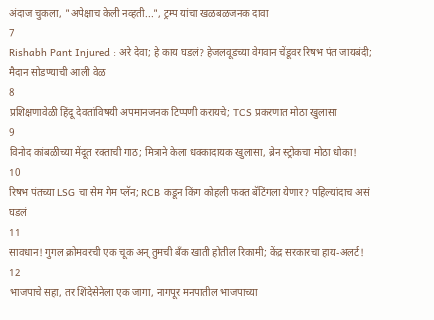अंदाज चुकला, "अपेक्षाच केली नव्हती...", ट्रम्प यांचा खळबळजनक दावा
7
Rishabh Pant Injured : अरे देवा; हे काय घडलं? हेजलवूडच्या वेगवान चेंडूवर रिषभ पंत जायबंदी; मैदान सोडण्याची आली वेळ
8
प्रशिक्षणावेळी हिंदू देवतांविषयी अपमानजनक टिप्पणी करायचे; TCS प्रकरणात मोठा खुलासा
9
विनोद कांबळीच्या मेंदूत रक्ताची गाठ; मित्राने केला धक्कादायक खुलासा, ब्रेन स्ट्रोकचा मोठा धोका!
10
रिषभ पंतच्या LSG चा सेम गेम प्लॅन; RCB कडून किंग कोहली फक्त बॅटिंगला येणार? पहिल्यांदाच असं घडलं
11
सावधान! गुगल क्रोमवरची एक चूक अन् तुमची बँक खाती होतील रिकामी; केंद्र सरकारचा हाय-अलर्ट!
12
भाजपाचे सहा, तर शिंदेसेनेला एक जागा, नागपूर मनपातील भाजपाच्या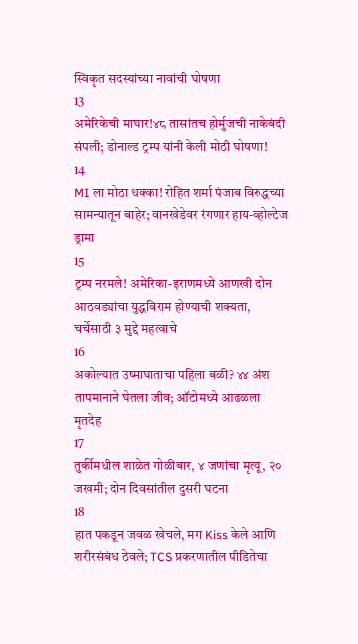स्विकृत सदस्यांच्या नावांची घोषणा
13
अमेरिकेची माघार!४८ तासांतच होर्मुजची नाकेबंदी संपली; डोनाल्ड ट्रम्प यांनी केली मोठी घोषणा!
14
MI ला मोठा धक्का! रोहित शर्मा पंजाब विरुद्धच्या सामन्यातून बाहेर; वानखेडेवर रंगणार हाय-व्होल्टेज ड्रामा
15
ट्रम्प नरमले! अमेरिका-इराणमध्ये आणखी दोन आठवड्यांचा युद्धविराम होण्याची शक्यता, चर्चेसाठी ३ मुद्दे महत्वाचे
16
अकोल्यात उष्माघाताचा पहिला बळी? ४४ अंश तापमानाने घेतला जीव; ऑटोमध्ये आढळला मृतदेह
17
तुर्कीमधील शाळेत गोळीबार, ४ जणांचा मृत्यू, २० जखमी; दोन दिवसांतील दुसरी घटना
18
हात पकडून जवळ खेचले, मग Kiss केले आणि शरीरसंबंध ठेवले; TCS प्रकरणातील पीडितेचा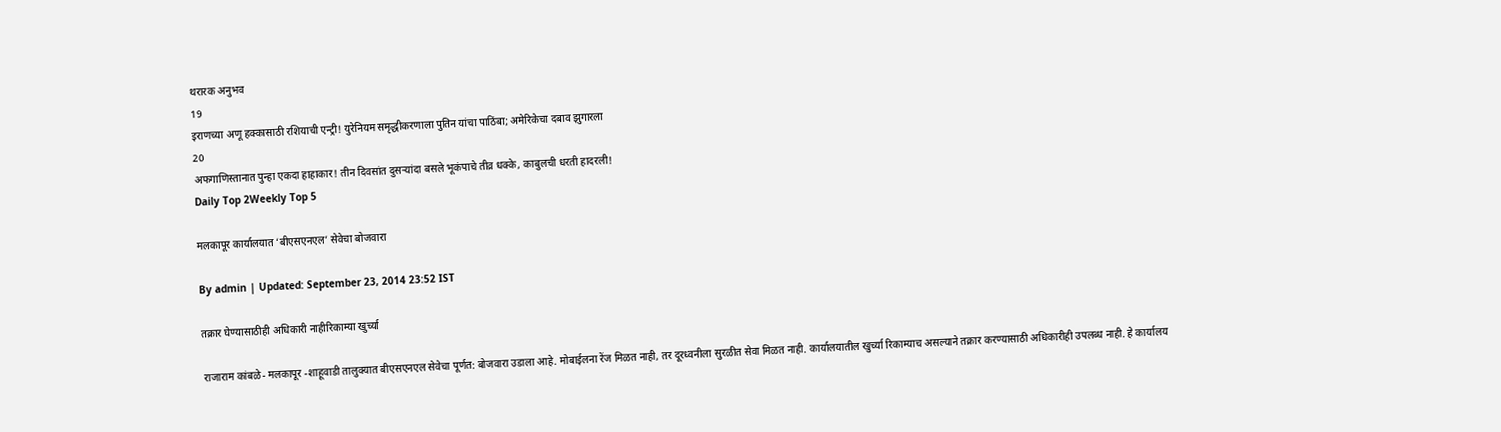थरारक अनुभव
19
इराणच्या अणू हक्कासाठी रशियाची एन्ट्री! युरेनियम समृद्धीकरणाला पुतिन यांचा पाठिंबा; अमेरिकेचा दबाव झुगारला
20
अफगाणिस्तानात पुन्हा एकदा हाहाकार! तीन दिवसांत दुसऱ्यांदा बसले भूकंपाचे तीव्र धक्के, काबुलची धरती हादरली!
Daily Top 2Weekly Top 5

मलकापूर कार्यालयात ‘बीएसएनएल’ सेवेचा बोजवारा

By admin | Updated: September 23, 2014 23:52 IST

तक्रार घेण्यासाठीही अधिकारी नाहीरिकाम्या खुर्च्या

राजाराम कांबळे- मलकापूर -शाहूवाडी तालुक्यात बीएसएनएल सेवेचा पूर्णत: बोजवारा उडाला आहे. मोबाईलना रेंज मिळत नाही, तर दूरध्वनीला सुरळीत सेवा मिळत नाही. कार्यालयातील खुर्च्या रिकाम्याच असल्याने तक्रार करण्यासाठी अधिकारीही उपलब्ध नाही. हे कार्यालय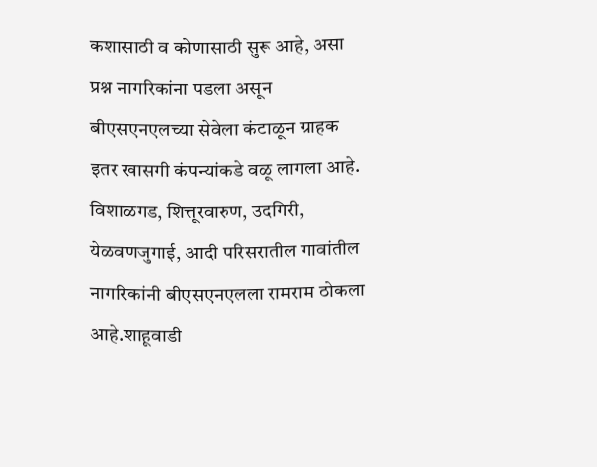कशासाठी व कोणासाठी सुरू आहे, असा प्रश्न नागरिकांना पडला असून बीएसएनएलच्या सेवेला कंटाळून ग्राहक इतर खासगी कंपन्यांकडे वळू लागला आहे. विशाळगड, शित्तूरवारुण, उदगिरी, येळवणजुगाई, आदी परिसरातील गावांतील नागरिकांनी बीएसएनएलला रामराम ठोकला आहे.शाहूवाडी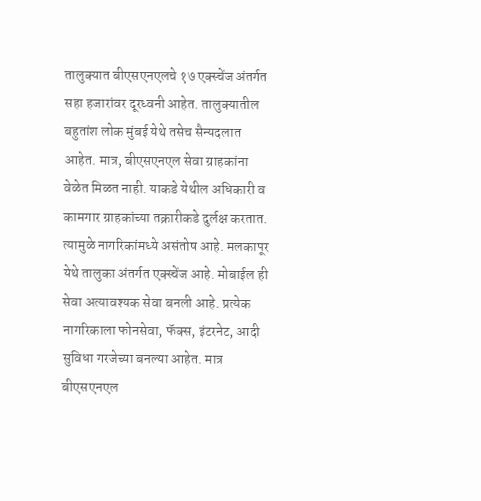तालुक्यात बीएसएनएलचे १७ एक्स्चेंज अंतर्गत सहा हजारांवर दूरध्वनी आहेत. तालुक्यातील बहुतांश लोक मुंबई येथे तसेच सैन्यदलात आहेत. मात्र, बीएसएनएल सेवा ग्राहकांना वेळेत मिळत नाही. याकडे येथील अधिकारी व कामगार ग्राहकांच्या तक्रारीकडे दुर्लक्ष करतात. त्यामुळे नागरिकांमध्ये असंतोष आहे. मलकापूर येथे तालुका अंतर्गत एक्स्चेंज आहे. मोबाईल ही सेवा अत्यावश्यक सेवा बनली आहे. प्रत्येक नागरिकाला फोनसेवा, फॅक्स, इंटरनेट, आदी सुविधा गरजेच्या बनल्या आहेत. मात्र बीएसएनएल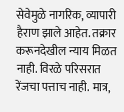सेवेमुळे नागरिक, व्यापारी हैराण झाले आहेत. तक्रार करूनदेखील न्याय मिळत नाही. विरळे परिसरात रेंजचा पत्ताच नाही. मात्र,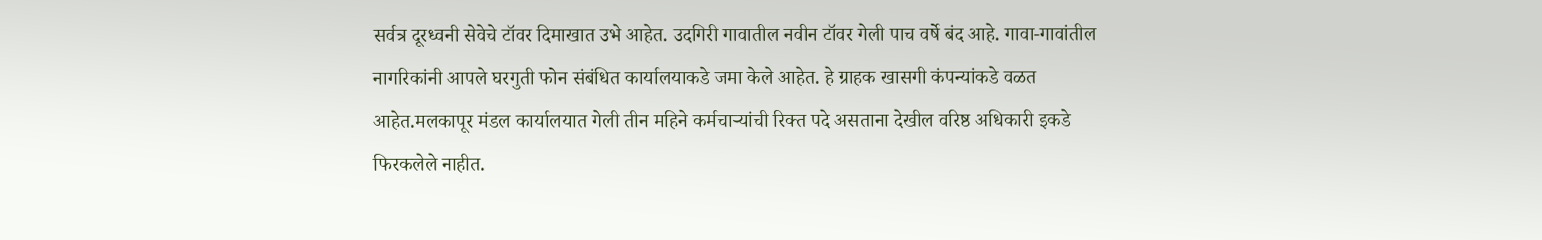सर्वत्र दूरध्वनी सेवेचे टॉवर दिमाखात उभे आहेत. उदगिरी गावातील नवीन टॉवर गेली पाच वर्षे बंद आहे. गावा-गावांतील नागरिकांनी आपले घरगुती फोन संबंधित कार्यालयाकडे जमा केले आहेत. हे ग्राहक खासगी कंपन्यांकडे वळत आहेत.मलकापूर मंडल कार्यालयात गेली तीन महिने कर्मचाऱ्यांची रिक्त पदे असताना देखील वरिष्ठ अधिकारी इकडे फिरकलेले नाहीत.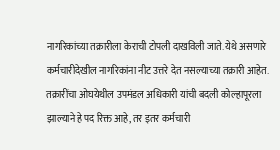नागरिकांच्या तक्रारीला केराची टोपली दाखविली जाते. येथे असणारे कर्मचारीदेखील नागरिकांना नीट उत्तरे देत नसल्याच्या तक्रारी आहेत. तक्रारींचा ओघयेथील उपमंडल अधिकारी यांची बदली कोल्हापूरला झाल्याने हे पद रिक्त आहे, तर इतर कर्मचारी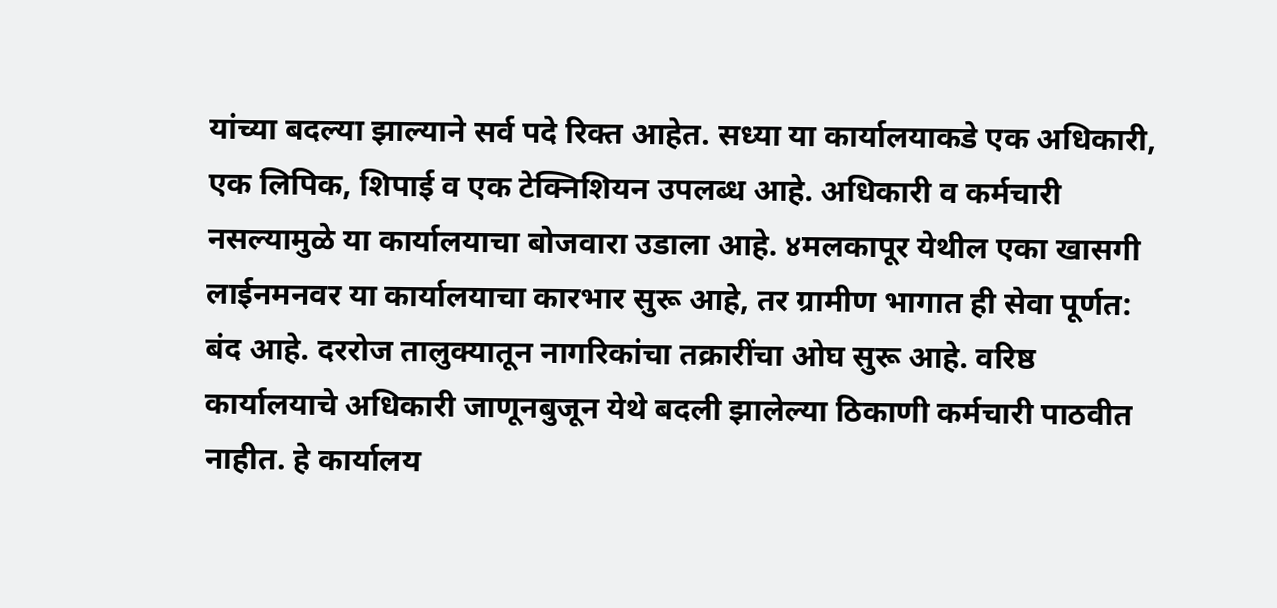यांच्या बदल्या झाल्याने सर्व पदे रिक्त आहेत. सध्या या कार्यालयाकडे एक अधिकारी, एक लिपिक, शिपाई व एक टेक्निशियन उपलब्ध आहे. अधिकारी व कर्मचारी नसल्यामुळे या कार्यालयाचा बोजवारा उडाला आहे. ४मलकापूर येथील एका खासगी लाईनमनवर या कार्यालयाचा कारभार सुरू आहे, तर ग्रामीण भागात ही सेवा पूर्णत: बंद आहे. दररोज तालुक्यातून नागरिकांचा तक्रारींचा ओघ सुरू आहे. वरिष्ठ कार्यालयाचे अधिकारी जाणूनबुजून येथे बदली झालेल्या ठिकाणी कर्मचारी पाठवीत नाहीत. हे कार्यालय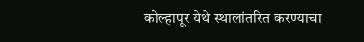कोल्हापूर येथे स्थालांतरित करण्याचा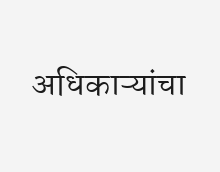अधिकाऱ्यांचा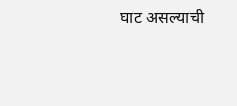घाट असल्याची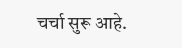चर्चा सुरू आहे.